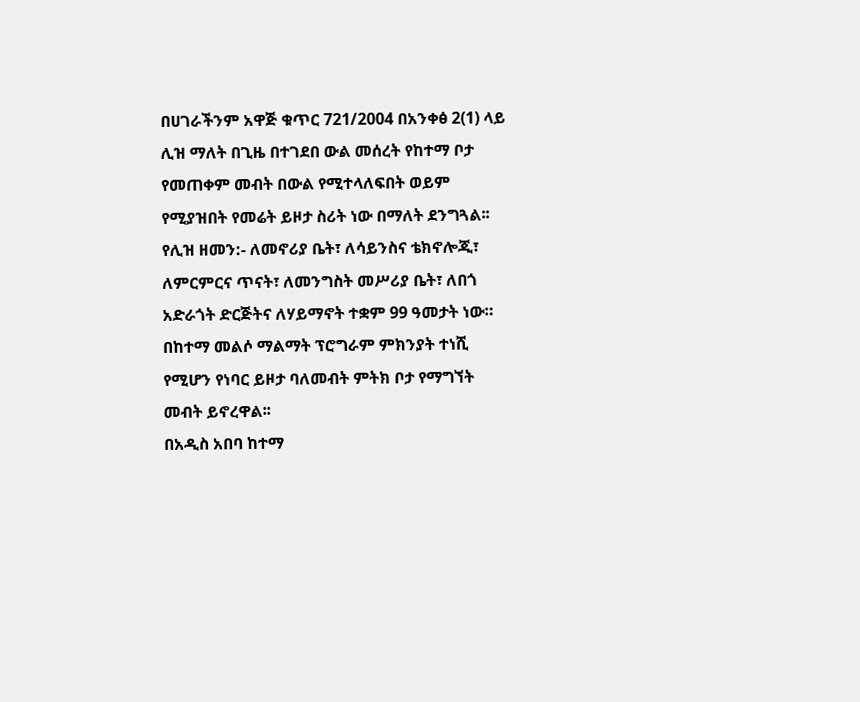በሀገራችንም አዋጅ ቁጥር 721/2004 በአንቀፅ 2(1) ላይ ሊዝ ማለት በጊዜ በተገደበ ውል መሰረት የከተማ ቦታ የመጠቀም መብት በውል የሚተላለፍበት ወይም የሚያዝበት የመሬት ይዞታ ስሪት ነው በማለት ደንግጓል፡፡
የሊዝ ዘመን:- ለመኖሪያ ቤት፣ ለሳይንስና ቴክኖሎጂ፣ ለምርምርና ጥናት፣ ለመንግስት መሥሪያ ቤት፣ ለበጎ አድራጎት ድርጅትና ለሃይማኖት ተቋም 99 ዓመታት ነው።
በከተማ መልሶ ማልማት ፕሮግራም ምክንያት ተነሺ የሚሆን የነባር ይዞታ ባለመብት ምትክ ቦታ የማግኘት መብት ይኖረዋል፡፡
በአዲስ አበባ ከተማ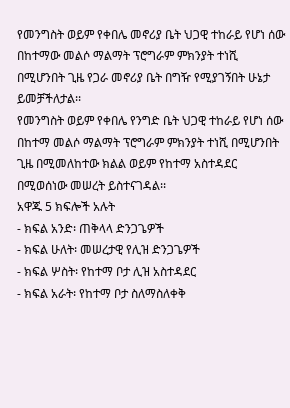የመንግስት ወይም የቀበሌ መኖሪያ ቤት ህጋዊ ተከራይ የሆነ ሰው በከተማው መልሶ ማልማት ፕሮግራም ምክንያት ተነሺ በሚሆንበት ጊዜ የጋራ መኖሪያ ቤት በግዥ የሚያገኝበት ሁኔታ ይመቻችለታል፡፡
የመንግስት ወይም የቀበሌ የንግድ ቤት ህጋዊ ተከራይ የሆነ ሰው በከተማ መልሶ ማልማት ፕሮግራም ምክንያት ተነሺ በሚሆንበት ጊዜ በሚመለከተው ክልል ወይም የከተማ አስተዳደር በሚወሰነው መሠረት ይስተናገዳል፡፡
አዋጁ 5 ክፍሎች አሉት
- ክፍል አንድ፡ ጠቅላላ ድንጋጌዎች
- ክፍል ሁለት፡ መሠረታዊ የሊዝ ድንጋጌዎች
- ክፍል ሦስት፡ የከተማ ቦታ ሊዝ አስተዳደር
- ክፍል አራት፡ የከተማ ቦታ ስለማስለቀቅ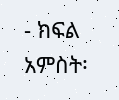- ክፍል አምስት፡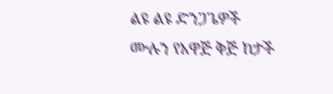ልዩ ልዩ ድንጋጌዎች
ሙሉን የአዋጅ ቅጅ ከታች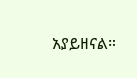አያይዘናል።